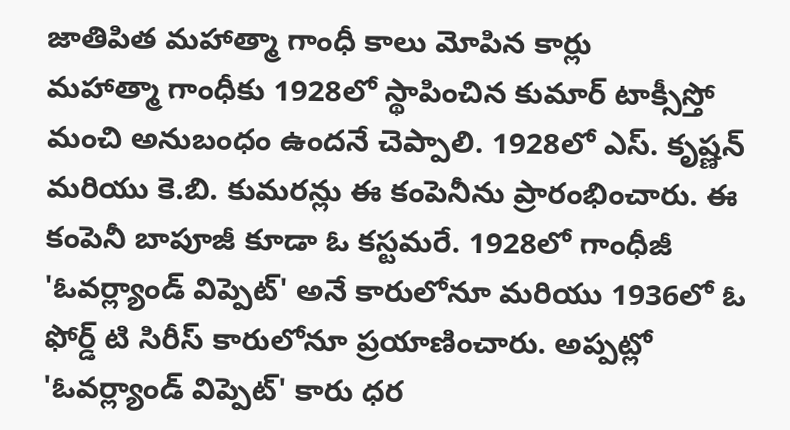జాతిపిత మహాత్మా గాంధీ కాలు మోపిన కార్లు
మహాత్మా గాంధీకు 1928లో స్థాపించిన కుమార్ టాక్సీస్తో మంచి అనుబంధం ఉందనే చెప్పాలి. 1928లో ఎస్. కృష్ణన్ మరియు కె.బి. కుమరన్లు ఈ కంపెనీను ప్రారంభించారు. ఈ కంపెనీ బాపూజీ కూడా ఓ కస్టమరే. 1928లో గాంధీజీ 'ఓవర్ల్యాండ్ విప్పెట్' అనే కారులోనూ మరియు 1936లో ఓ ఫోర్డ్ టి సిరీస్ కారులోనూ ప్రయాణించారు. అప్పట్లో 'ఓవర్ల్యాండ్ విప్పెట్' కారు ధర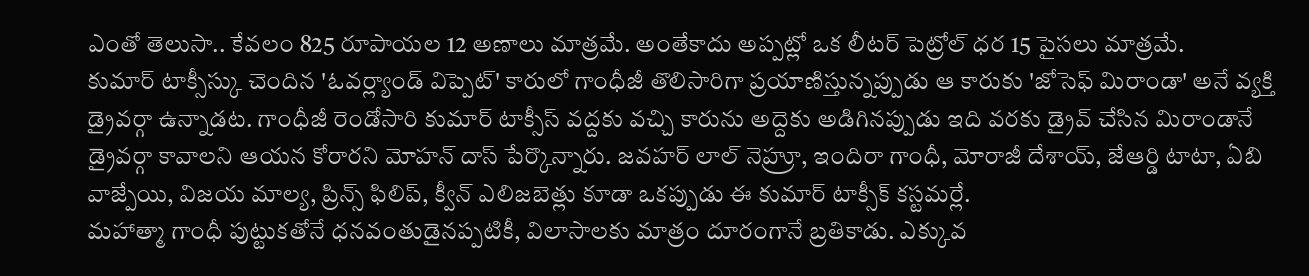ఎంతో తెలుసా.. కేవలం 825 రూపాయల 12 అణాలు మాత్రమే. అంతేకాదు అప్పట్లో ఒక లీటర్ పెట్రోల్ ధర 15 పైసలు మాత్రమే.
కుమార్ టాక్సీస్కు చెందిన 'ఓవర్ల్యాండ్ విప్పెట్' కారులో గాంధీజీ తొలిసారిగా ప్రయాణిస్తున్నప్పుడు ఆ కారుకు 'జోసెఫ్ మిరాండా' అనే వ్యక్తి డ్రైవర్గా ఉన్నాడట. గాంధీజీ రెండోసారి కుమార్ టాక్సీస్ వద్దకు వచ్చి కారును అద్దెకు అడిగినప్పుడు ఇది వరకు డ్రైవ్ చేసిన మిరాండానే డ్రైవర్గా కావాలని ఆయన కోరారని మోహన్ దాస్ పేర్కొన్నారు. జవహర్ లాల్ నెహ్రూ, ఇందిరా గాంధీ, మోరాజీ దేశాయ్, జేఆర్డి టాటా, ఏబి వాజ్పేయి, విజయ మాల్య, ప్రిన్స్ ఫిలిప్, క్వీన్ ఎలిజబెత్లు కూడా ఒకప్పుడు ఈ కుమార్ టాక్సీక్ కస్టమర్లే.
మహాత్మా గాంధీ పుట్టుకతోనే ధనవంతుడైనప్పటికీ, విలాసాలకు మాత్రం దూరంగానే బ్రతికాడు. ఎక్కువ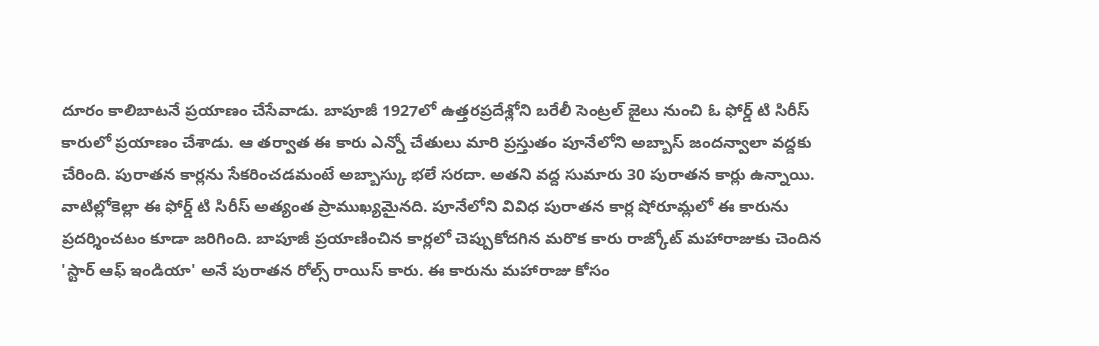దూరం కాలిబాటనే ప్రయాణం చేసేవాడు. బాపూజీ 1927లో ఉత్తరప్రదేశ్లోని బరేలీ సెంట్రల్ జైలు నుంచి ఓ ఫోర్డ్ టి సిరీస్ కారులో ప్రయాణం చేశాడు. ఆ తర్వాత ఈ కారు ఎన్నో చేతులు మారి ప్రస్తుతం పూనేలోని అబ్బాస్ జందన్వాలా వద్దకు చేరింది. పురాతన కార్లను సేకరించడమంటే అబ్బాస్కు భలే సరదా. అతని వద్ద సుమారు 30 పురాతన కార్లు ఉన్నాయి.
వాటిల్లోకెల్లా ఈ ఫోర్డ్ టి సిరీస్ అత్యంత ప్రాముఖ్యమైనది. పూనేలోని వివిధ పురాతన కార్ల షోరూమ్లలో ఈ కారును ప్రదర్శించటం కూడా జరిగింది. బాపూజీ ప్రయాణించిన కార్లలో చెప్పుకోదగిన మరొక కారు రాజ్కోట్ మహారాజుకు చెందిన 'స్టార్ ఆఫ్ ఇండియా' అనే పురాతన రోల్స్ రాయిస్ కారు. ఈ కారును మహారాజు కోసం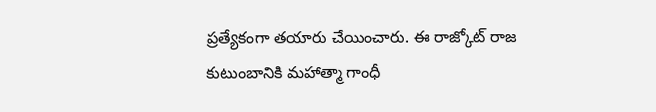ప్రత్యేకంగా తయారు చేయించారు. ఈ రాజ్కోట్ రాజ కుటుంబానికి మహాత్మా గాంధీ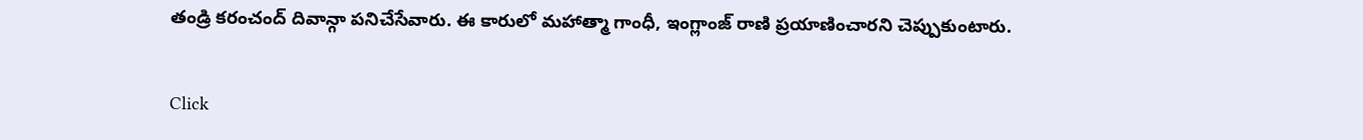తండ్రి కరంచంద్ దివాన్గా పనిచేసేవారు. ఈ కారులో మహాత్మా గాంధీ, ఇంగ్లాంజ్ రాణి ప్రయాణించారని చెప్పుకుంటారు.


Click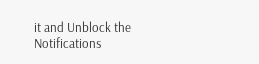it and Unblock the Notifications